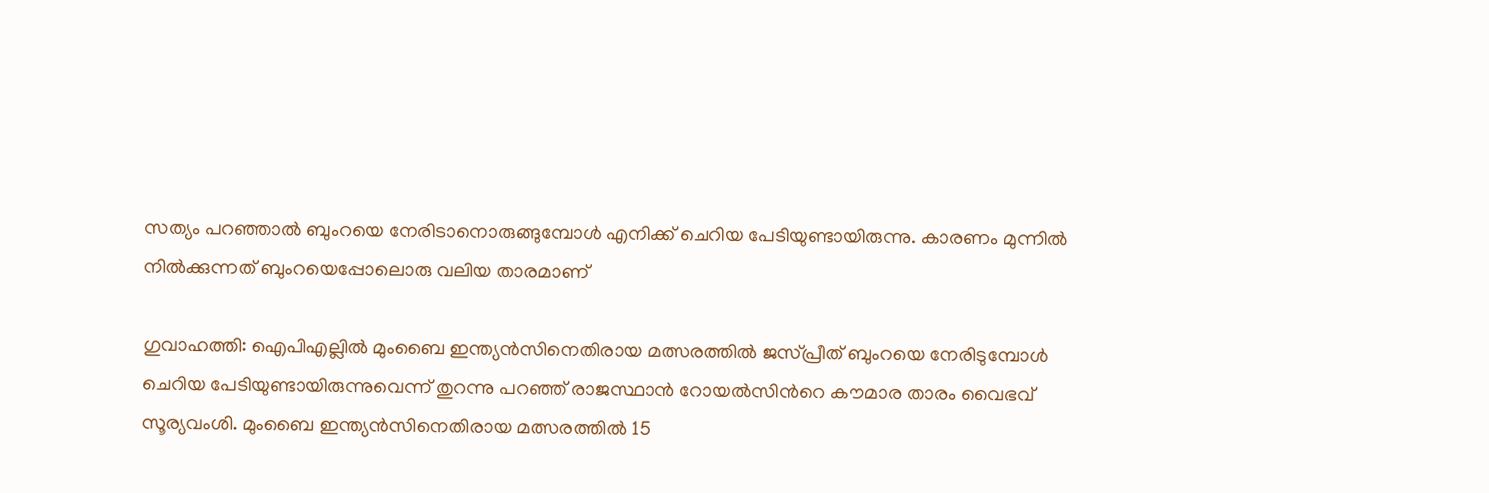സത്യം പറഞ്ഞാൽ ബുംറയെ നേരിടാനൊരുങ്ങുമ്പോള്‍ എനിക്ക് ചെറിയ പേടിയുണ്ടായിരുന്നു. കാരണം മുന്നിൽ നിൽക്കുന്നത് ബുംറയെപ്പോലൊരു വലിയ താരമാണ്

ഗുവാഹത്തി: ഐപിഎല്ലില്‍ മുംബൈ ഇന്ത്യൻസിനെതിരായ മത്സരത്തില്‍ ജസ്പ്രീത് ബുംറയെ നേരിടുമ്പോള്‍ ചെറിയ പേടിയുണ്ടായിരുന്നുവെന്ന് തുറന്നു പറഞ്ഞ് രാജസ്ഥാന്‍ റോയല്‍സിന്‍റെ കൗമാര താരം വൈഭവ് സൂര്യവംശി. മുംബൈ ഇന്ത്യൻസിനെതിരായ മത്സരത്തില്‍ 15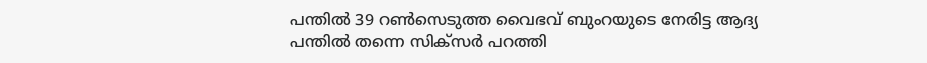പന്തില്‍ 39 റണ്‍സെടുത്ത വൈഭവ് ബുംറയുടെ നേരിട്ട ആദ്യ പന്തില്‍ തന്നെ സിക്സര്‍ പറത്തി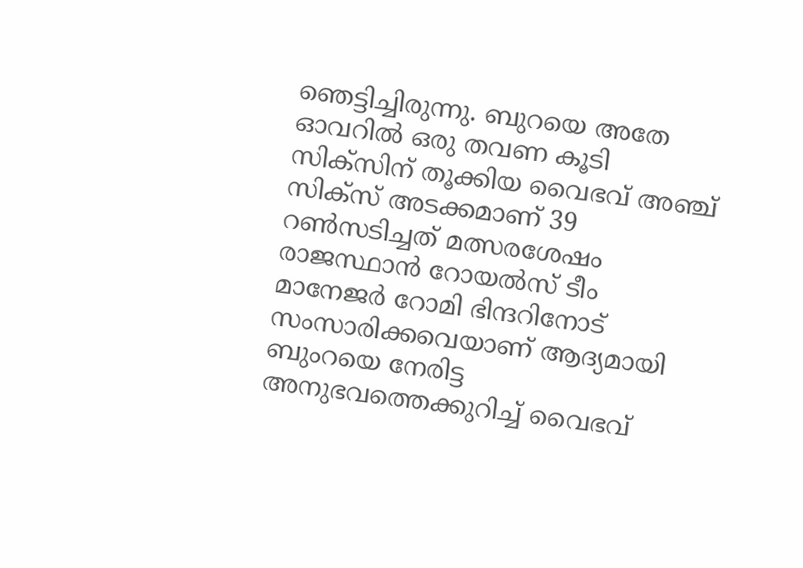ഞെട്ടിച്ചിരുന്നു. ബുറയെ അതേ ഓവറില്‍ ഒരു തവണ കൂടി സിക്സിന് തൂക്കിയ വൈഭവ് അഞ്ച് സിക്സ് അടക്കമാണ് 39 റണ്‍സടിച്ചത് മത്സരശേഷം രാജസ്ഥാൻ റോയൽസ് ടീം മാനേജര്‍ റോമി ഭിന്ദറിനോട് സംസാരിക്കവെയാണ് ആദ്യമായി ബുംറയെ നേരിട്ട അനുഭവത്തെക്കുറിച്ച് വൈഭവ്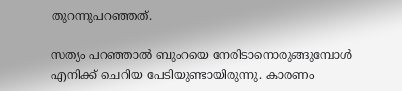തുറന്നുപറഞ്ഞത്.

സത്യം പറഞ്ഞാൽ ബുംറയെ നേരിടാനൊരുങ്ങുമ്പോള്‍ എനിക്ക് ചെറിയ പേടിയുണ്ടായിരുന്നു. കാരണം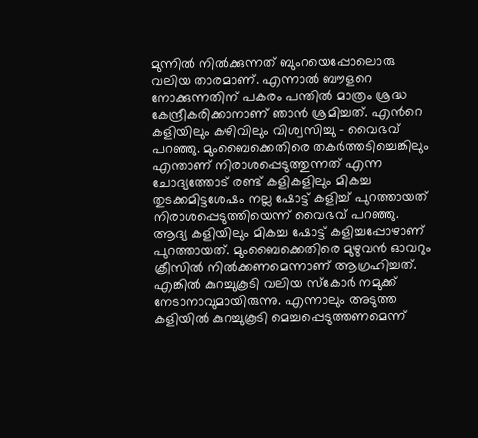മുന്നിൽ നിൽക്കുന്നത് ബുംറയെപ്പോലൊരു വലിയ താരമാണ്. എന്നാൽ ബൗളറെ നോക്കുന്നതിന് പകരം പന്തിൽ മാത്രം ശ്രദ്ധ കേന്ദ്രീകരിക്കാനാണ് ഞാൻ ശ്രമിച്ചത്. എന്‍റെ കളിയിലും കഴിവിലും വിശ്വസിച്ചു - വൈഭവ് പറഞ്ഞു. മുംബൈക്കെതിരെ തകര്‍ത്തടിച്ചെങ്കിലും എന്താണ് നിരാശപ്പെടുത്തുന്നത് എന്ന ചോദ്യത്തോട് രണ്ട് കളികളിലും മികച്ച തുടക്കമിട്ടശേഷം നല്ല ഷോട്ട് കളിച്ച് പുറത്തായത് നിരാശപ്പെടുത്തിയെന്ന് വൈഭവ് പറഞ്ഞു. ആദ്യ കളിയിലും മികച്ച ഷോട്ട് കളിച്ചപ്പോഴാണ് പുറത്തായത്. മുംബൈക്കെതിരെ മുഴുവന്‍ ഓവറും ക്രീസില്‍ നില്‍ക്കണമെന്നാണ് ആഗ്രഹിച്ചത്. എങ്കില്‍ കുറച്ചുകൂടി വലിയ സ്കോര്‍ നമുക്ക് നേടാനാവുമായിരുന്നു. എന്നാലും അടുത്ത കളിയില്‍ കുറച്ചുകൂടി മെച്ചപ്പെടുത്തണമെന്ന്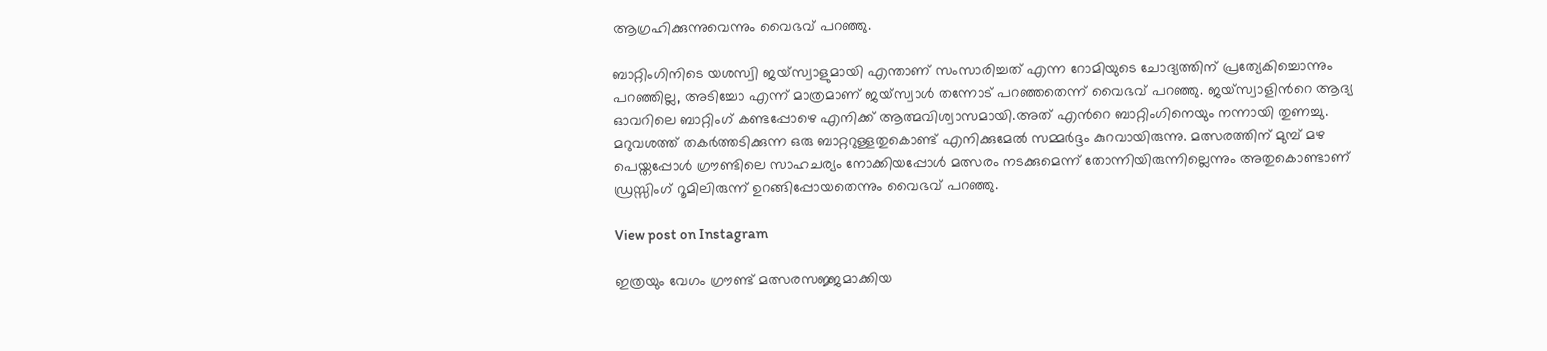ആഗ്രഹിക്കുന്നുവെന്നും വൈഭവ് പറഞ്ഞു.

ബാറ്റിംഗിനിടെ യശസ്വി ജയ്സ്വാളുമായി എന്താണ് സംസാരിച്ചത് എന്ന റോമിയുടെ ചോദ്യത്തിന് പ്രത്യേകിച്ചൊന്നും പറഞ്ഞില്ല, അടിച്ചോ എന്ന് മാത്രമാണ് ജയ്സ്വാള്‍ തന്നോട് പറഞ്ഞതെന്ന് വൈഭവ് പറഞ്ഞു. ജയ്സ്വാളിന്‍റെ ആദ്യ ഓവറിലെ ബാറ്റിംഗ് കണ്ടപ്പോഴെ എനിക്ക് ആത്മവിശ്വാസമായി.അത് എന്‍റെ ബാറ്റിംഗിനെയും നന്നായി തുണച്ചു. മറുവശത്ത് തകര്‍ത്തടിക്കുന്ന ഒരു ബാറ്ററുള്ളതുകൊണ്ട് എനിക്കുമേല്‍ സമ്മര്‍ദ്ദം കുറവായിരുന്നു. മത്സരത്തിന് മുമ്പ് മഴ പെയ്തപ്പോള്‍ ഗ്രൗണ്ടിലെ സാഹചര്യം നോക്കിയപ്പോള്‍ മത്സരം നടക്കുമെന്ന് തോന്നിയിരുന്നില്ലെന്നും അതുകൊണ്ടാണ് ഡ്രസ്സിംഗ് റൂമിലിരുന്ന് ഉറങ്ങിപ്പോയതെന്നും വൈഭവ് പറഞ്ഞു.

View post on Instagram

ഇത്രയും വേഗം ഗ്രൗണ്ട് മത്സരസജ്ജമാക്കിയ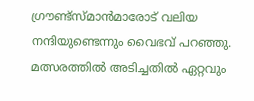ഗ്രൗണ്ട്സ്മാന്‍മാരോട് വലിയ നന്ദിയുണ്ടെന്നും വൈഭവ് പറഞ്ഞു. മത്സരത്തിൽ അടിച്ചതില്‍ ഏറ്റവും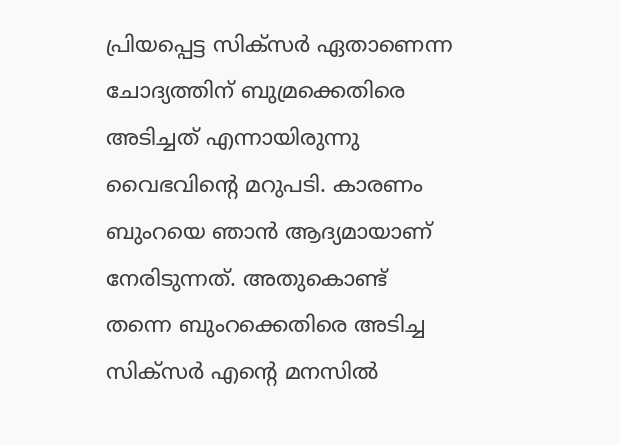പ്രിയപ്പെട്ട സിക്സര്‍ ഏതാണെന്ന ചോദ്യത്തിന് ബുമ്രക്കെതിരെ അടിച്ചത് എന്നായിരുന്നു വൈഭവിന്‍റെ മറുപടി. കാരണം ബുംറയെ ഞാന്‍ ആദ്യമായാണ് നേരിടുന്നത്. അതുകൊണ്ട് തന്നെ ബുംറക്കെതിരെ അടിച്ച സിക്സര്‍ എന്‍റെ മനസില്‍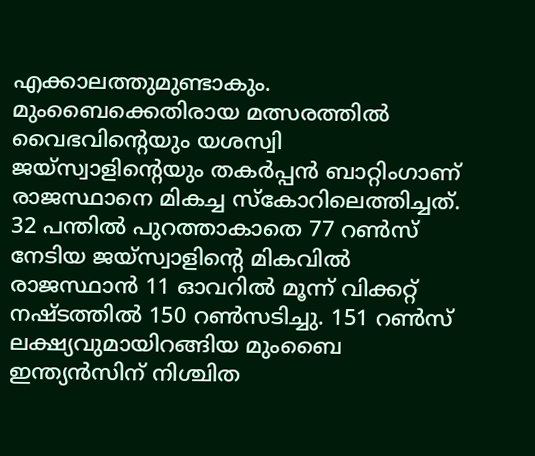എക്കാലത്തുമുണ്ടാകും. മുംബൈക്കെതിരായ മത്സരത്തില്‍ വൈഭവിന്‍റെയും യശസ്വി ജയ്‌സ്വാളിന്‍റെയും തകർപ്പൻ ബാറ്റിംഗാണ് രാജസ്ഥാനെ മികച്ച സ്കോറിലെത്തിച്ചത്. 32 പന്തിൽ പുറത്താകാതെ 77 റൺസ് നേടിയ ജയ്‌സ്വാളിന്‍റെ മികവിൽ രാജസ്ഥാൻ 11 ഓവറിൽ മൂന്ന് വിക്കറ്റ് നഷ്ടത്തില്‍ 150 റണ്‍സടിച്ചു. 151 റൺസ് ലക്ഷ്യവുമായിറങ്ങിയ മുംബൈ ഇന്ത്യൻസിന് നിശ്ചിത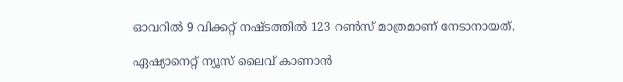ഓവറിൽ 9 വിക്കറ്റ് നഷ്ടത്തിൽ 123 റൺസ് മാത്രമാണ് നേടാനായത്.

ഏഷ്യാനെറ്റ് ന്യൂസ് ലൈവ് കാണാന്‍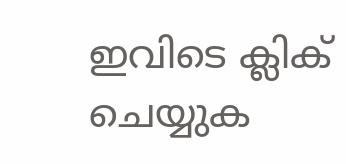ഇവിടെ ക്ലിക് ചെയ്യുക